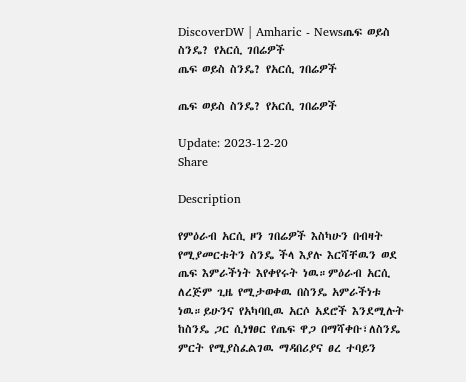DiscoverDW | Amharic - Newsጤፍ ወይስ ስንዴ? የአርሲ ገበሬዎች
ጤፍ ወይስ ስንዴ? የአርሲ ገበሬዎች

ጤፍ ወይስ ስንዴ? የአርሲ ገበሬዎች

Update: 2023-12-20
Share

Description

የምዕራብ አርሲ ዞን ገበሬዎች እስካሁን በብዛት የሚያመርቱትን ስንዴ ችላ እያሉ እርሻቸዉን ወደ ጤፍ እምራችነት እየቀየሩት ነዉ።ምዕራብ አርሲ ለረጅም ጊዜ የሚታወቀዉ በስንዴ አምራችነቱ ነዉ።ይሁንና የአካባቢዉ አርሶ አደሮች እንደሚሉት ከስንዴ ጋር ሲነፃፀር የጤፍ ዋጋ በማሻቀቡ፣ለስንዴ ምርት የሚያስፈልገዉ ማዳበሪያና ፀረ ተባይን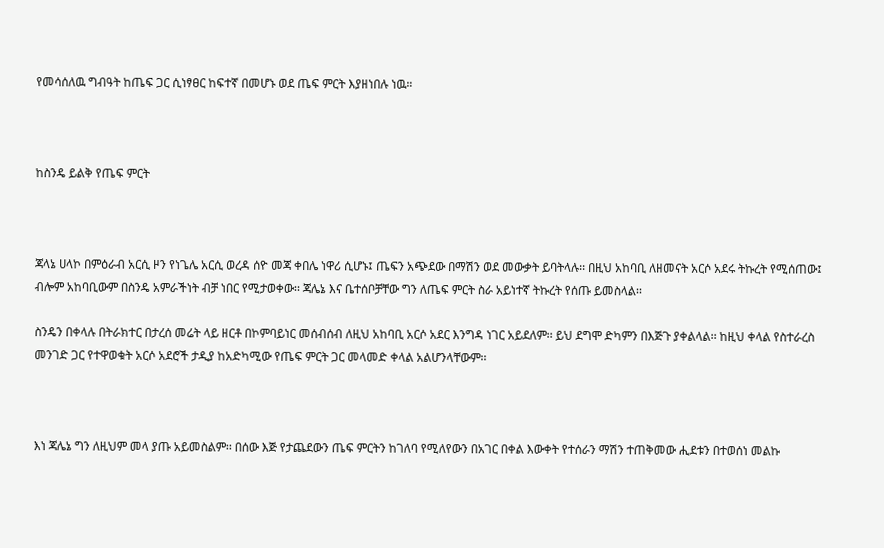የመሳሰለዉ ግብዓት ከጤፍ ጋር ሲነፃፀር ከፍተኛ በመሆኑ ወደ ጤፍ ምርት እያዘነበሉ ነዉ።



ከስንዴ ይልቅ የጤፍ ምርት



ጃላኔ ሀላኮ በምዕራብ አርሲ ዞን የነጌሌ አርሲ ወረዳ ሰዮ መጃ ቀበሌ ነዋሪ ሲሆኑ፤ ጤፍን አጭደው በማሽን ወደ መውቃት ይባትላሉ፡፡ በዚህ አከባቢ ለዘመናት አርሶ አደሩ ትኩረት የሚሰጠው፤ ብሎም አከባቢውም በስንዴ አምራችነት ብቻ ነበር የሚታወቀው፡፡ ጃሌኔ እና ቤተሰቦቻቸው ግን ለጤፍ ምርት ስራ አይነተኛ ትኩረት የሰጡ ይመስላል፡፡

ስንዴን በቀላሉ በትራክተር በታረሰ መሬት ላይ ዘርቶ በኮምባይነር መሰብሰብ ለዚህ አከባቢ አርሶ አደር እንግዳ ነገር አይደለም፡፡ ይህ ደግሞ ድካምን በእጅጉ ያቀልላል፡፡ ከዚህ ቀላል የስተራረስ መንገድ ጋር የተዋወቁት አርሶ አደሮች ታዲያ ከአድካሚው የጤፍ ምርት ጋር መላመድ ቀላል አልሆንላቸውም፡፡



እነ ጃሌኔ ግን ለዚህም መላ ያጡ አይመስልም፡፡ በሰው እጅ የታጨደውን ጤፍ ምርትን ከገለባ የሚለየውን በአገር በቀል እውቀት የተሰራን ማሽን ተጠቅመው ሒደቱን በተወሰነ መልኩ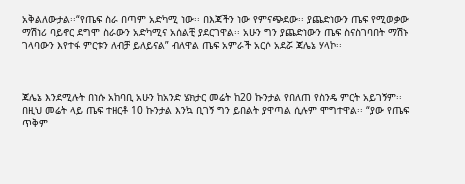አቅልለውታል፡፡“የጤፍ ስራ በጣም አድካሚ ነው፡፡ በእጃችን ነው የምናጭደው፡፡ ያጨድነውን ጤፍ የሚወቃው ማሽነሪ ባይኖር ደግሞ ስራውን አድካሚና አሰልቺ ያደርገዋል፡፡ አሁን ግን ያጨድነውን ጤፍ ስናስገባበት ማሽኑ ገላባውን እየተፋ ምርቱን ለብቻ ይለይናል” ብለዋል ጤፍ አምራች አርሶ አደሯ ጃሌኔ ሃላኮ፡፡



ጃሌኔ እንደሚሉት በነሱ አከባቢ አሁን ከአንድ ሄክታር መሬት ከ20 ኩንታል የበለጠ የስንዴ ምርት አይገኝም፡፡ በዚህ መሬት ላይ ጤፍ ተዘርቶ 10 ኩንታል እንኳ ቢገኝ ግን ይበልት ያዋጣል ሲሉም ሞግተዋል፡፡ “ያው የጤፍ ጥቅም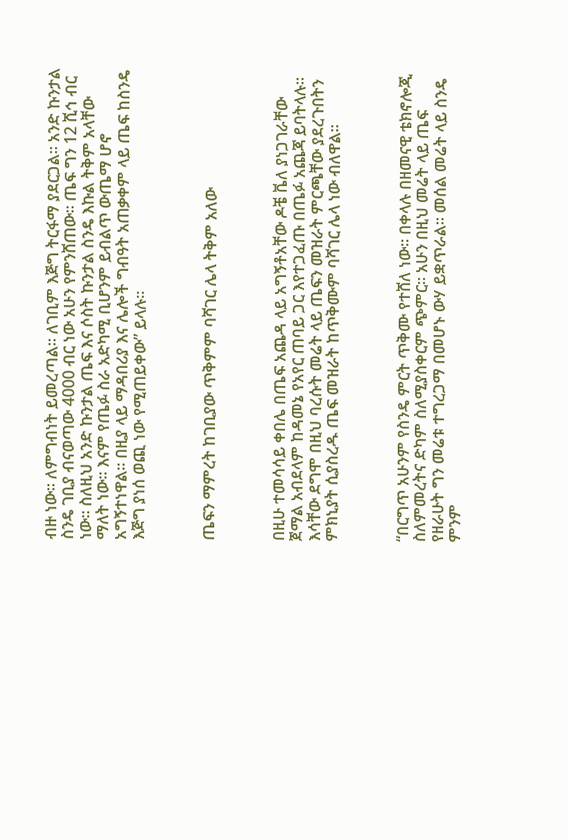ብዙ ነው፡፡ ለምግብነት ይመረጣል፡፡ ለገቢም እጅግ ትርፋማ ያደርጋል፡፡ አንድ ኩንታል ስንዴ ገቢያ ብናወጣው 4000 ብር ነው አሁን የምንሸጠው፡፡ ጤፍ ግን 12 ሺኅ ብር ነው፡፡ ስለዚህ አንድ ኩንታል ጤፍ እና ሶስት ኩንታል ስንዴ እኩል ትቅም አላቸው ማለት ነው፡፡ እናም የጤፉ ስራ አድካሚ ቢሆንም ይብልጥ ውጤማ ሆኖ አግኝተነዋል፡፡ በዚያ ላይ ማዳበሪያ እና ሌሎች ግብዓት አጠቃቀም ላይ ጤፍ ከስንዴ እጅግ ያነሰ ወጪ ነው የሚጠይቀው” ይላሉ፡፡



ጤፍን ማምረት ከገቢያው ጥቅምም ባሻገር ሌላ ትቅም አለው



በዚሁ ተመሳሳይ ቀበሌ በጤፍ አጨዳ ላይ አግኝቶአቸው ዶቼ ቬለ ያነጋገራቸው ጀማል አብደላም ከዳመኔ የአየር ጠባይ ጋር እየተጋፈጡ በጤፉ አጨጃ ይባትላሉ፡፡ እሳቸው ደግሞ በዚህ ባረሱት መሬት ላይ ጤፍን መዝራት ምርጫቸው ያደረጉበትን ምክኒያት ሲያስረዱ ጤፍ መዝራት ከጥቅሙም ባሻገር ሌላ ነው ብለዋል፡፡



“በርግጥ አሁንም የስንዴ ምርት ጥቅሙ የተሸለ ነው፡፡ በቀላሉ በዘመናዊ ቴክኖሎጂ ስለምመረትና ድካም ስለሚያስቀርም ጭምር፡፡ አሁን በዚህ መሬት ላይ ጤፍ የዘራሁት ግን መሬቱ ተግረጋማ በመሆኑ ውሃ ይቋጥራል፡፡ መሰል መሬት ላይ ስንዴ ምንም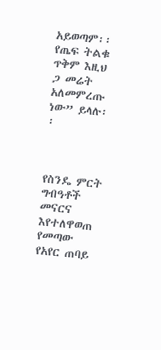አይወጣም፡፡ የጤፍ ትልቁ ጥቅም እዚህ ጋ መሬት አለመምረጡ ነው” ይላሉ፡፡



የስንዴ ምርት ግብዓቶች መናርና እየተለዋወጠ የመጣው የአየር ጠባይ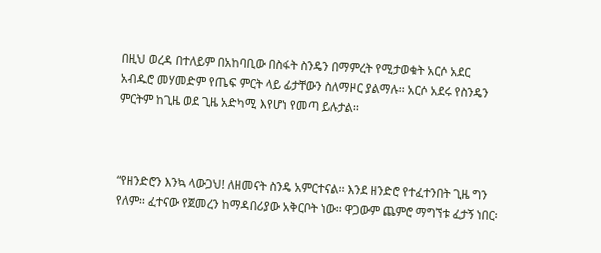በዚህ ወረዳ በተለይም በአከባቢው በስፋት ስንዴን በማምረት የሚታወቁት አርሶ አደር አብዱሮ መሃመድም የጤፍ ምርት ላይ ፊታቸውን ስለማዞር ያልማሉ፡፡ አርሶ አደሩ የስንዴን ምርትም ከጊዜ ወደ ጊዜ አድካሚ እየሆነ የመጣ ይሉታል፡፡



“የዘንድሮን እንኳ ላውጋህ! ለዘመናት ስንዴ አምርተናል፡፡ እንደ ዘንድሮ የተፈተንበት ጊዜ ግን የለም፡፡ ፈተናው የጀመረን ከማዳበሪያው አቅርቦት ነው፡፡ ዋጋውም ጨምሮ ማግኘቱ ፈታኝ ነበር፡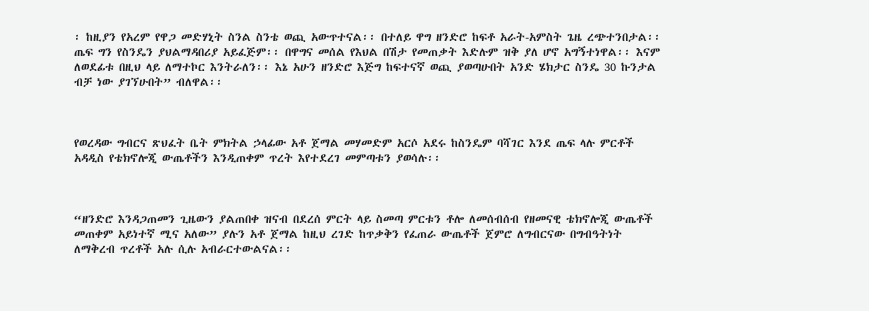፡ ከዚያን የአረም የዋጋ መድሃኒት ስንል ስንቴ ወጪ አውጥተናል፡፡ በተለይ ዋግ ዘንድሮ ከፍቶ አራት-አምስት ጌዜ ረጭተንበታል፡፡ ጤፍ ግን የስንዴን ያህልማዳበሪያ አይፈጅም፡፡ በዋግና መሰል የእህል በሽታ የመጠቃት እድሉም ዝቅ ያለ ሆኖ አግኝተነዋል፡፡ እናም ለወደፊቱ በዚህ ላይ ለማተኮር እንትራለን፡፡ እኔ አሁን ዘንድሮ እጅግ ከፍተናኛ ወጪ ያወጣሁበት አንድ ሄክታር ስንዴ 30 ኩንታል ብቻ ነው ያገኘሁበት” ብለዋል፡፡



የወረዳው ግብርና ጽህፈት ቤት ምክትል ኃላፊው አቶ ጀማል መሃመድም አርሶ አደሩ ከስንዴም ባሻገር እንደ ጤፍ ላሉ ምርቶች አዳዲስ የቴክኖሎጂ ውጤቶችን እንዲጠቀም ጥረት እየተደረገ መምጣቱን ያወሳሉ፡፡



“ዘንድሮ እንዳጋጠመን ጊዜውን ያልጠበቀ ዝናብ በደረሰ ምርት ላይ ስመጣ ምርቱን ቶሎ ለመሰብሰብ የዘመናዊ ቴክኖሎጂ ውጤቶች መጠቀም አይነተኛ ሚና አለው” ያሉን አቶ ጀማል ከዚህ ረገድ ከጥቃቅን የፈጠራ ውጤቶች ጀምሮ ለግብርናው በግብዓትነት ለማቅረብ ጥረቶች አሉ ሲሉ አብራርተውልናል፡፡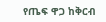የጤፍ ዋጋ ከቅርብ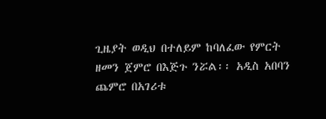ጊዜያት ወዲህ በተለይም ከባለፈው የምርት ዘመን ጀምሮ በእጅጉ ንሯል፡፡ አዲስ አበባን ጨምሮ በአገሪቱ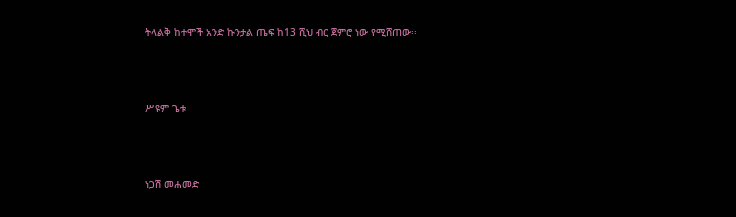ትላልቅ ከተሞች አንድ ኩንታል ጤፍ ከ13 ሺህ ብር ጀምሮ ነው የሚሸጠው፡፡



ሥዩም ጌቱ



ነጋሽ መሐመድ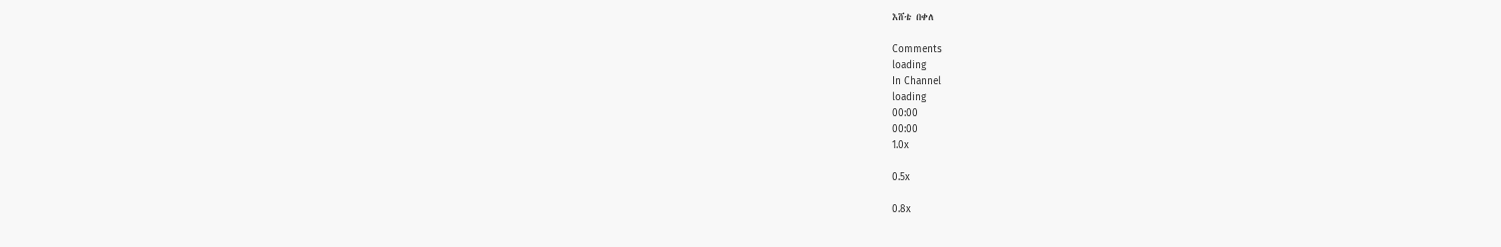እሸቴ በቀለ

Comments
loading
In Channel
loading
00:00
00:00
1.0x

0.5x

0.8x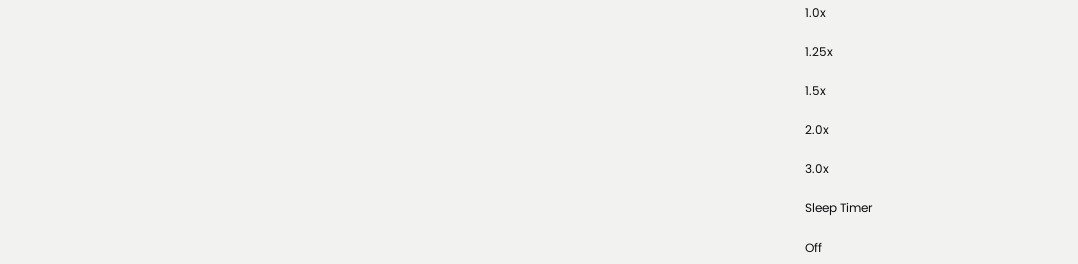1.0x

1.25x

1.5x

2.0x

3.0x

Sleep Timer

Off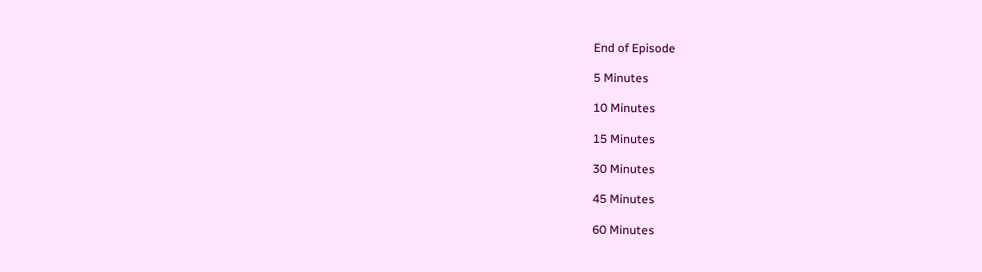End of Episode

5 Minutes

10 Minutes

15 Minutes

30 Minutes

45 Minutes

60 Minutes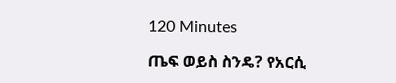120 Minutes

ጤፍ ወይስ ስንዴ? የአርሲ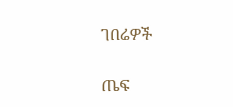ገበሬዎች

ጤፍ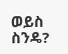ወይስ ስንዴ?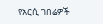የአርሲ ገበሬዎች